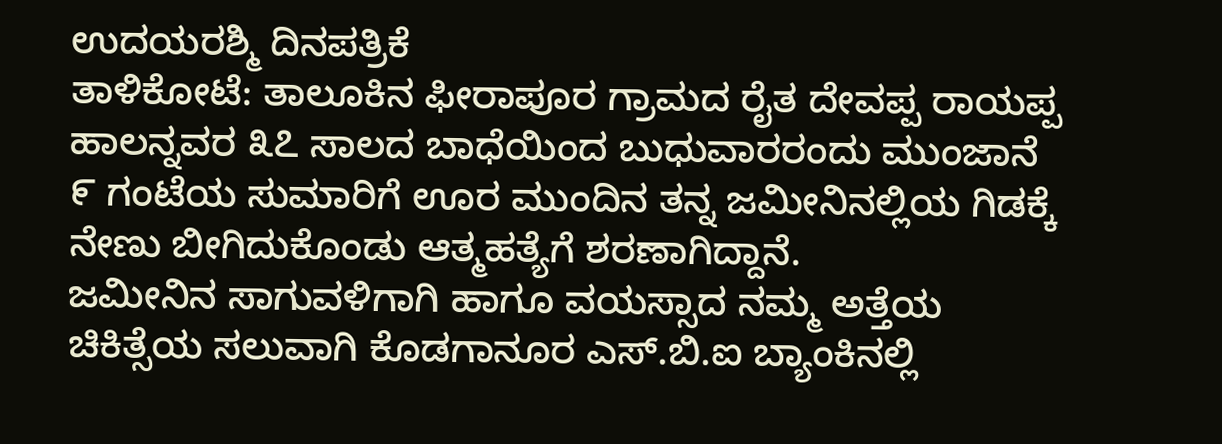ಉದಯರಶ್ಮಿ ದಿನಪತ್ರಿಕೆ
ತಾಳಿಕೋಟೆ: ತಾಲೂಕಿನ ಫೀರಾಪೂರ ಗ್ರಾಮದ ರೈತ ದೇವಪ್ಪ ರಾಯಪ್ಪ ಹಾಲನ್ನವರ ೩೭ ಸಾಲದ ಬಾಧೆಯಿಂದ ಬುಧುವಾರರಂದು ಮುಂಜಾನೆ ೯ ಗಂಟೆಯ ಸುಮಾರಿಗೆ ಊರ ಮುಂದಿನ ತನ್ನ ಜಮೀನಿನಲ್ಲಿಯ ಗಿಡಕ್ಕೆ ನೇಣು ಬೀಗಿದುಕೊಂಡು ಆತ್ಮಹತ್ಯೆಗೆ ಶರಣಾಗಿದ್ದಾನೆ.
ಜಮೀನಿನ ಸಾಗುವಳಿಗಾಗಿ ಹಾಗೂ ವಯಸ್ಸಾದ ನಮ್ಮ ಅತ್ತೆಯ ಚಿಕಿತ್ಸೆಯ ಸಲುವಾಗಿ ಕೊಡಗಾನೂರ ಎಸ್.ಬಿ.ಐ ಬ್ಯಾಂಕಿನಲ್ಲಿ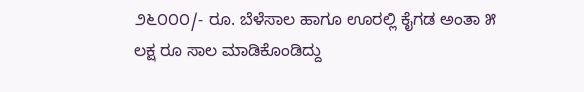೨೬೦೦೦/- ರೂ. ಬೆಳೆಸಾಲ ಹಾಗೂ ಊರಲ್ಲಿ ಕೈಗಡ ಅಂತಾ ೫ ಲಕ್ಷ ರೂ ಸಾಲ ಮಾಡಿಕೊಂಡಿದ್ದು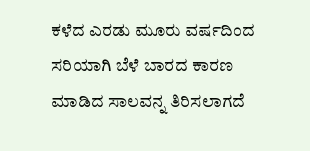ಕಳೆದ ಎರಡು ಮೂರು ವರ್ಷದಿಂದ ಸರಿಯಾಗಿ ಬೆಳೆ ಬಾರದ ಕಾರಣ ಮಾಡಿದ ಸಾಲವನ್ನ ತಿರಿಸಲಾಗದೆ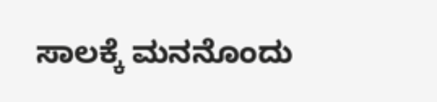ಸಾಲಕ್ಕೆ ಮನನೊಂದು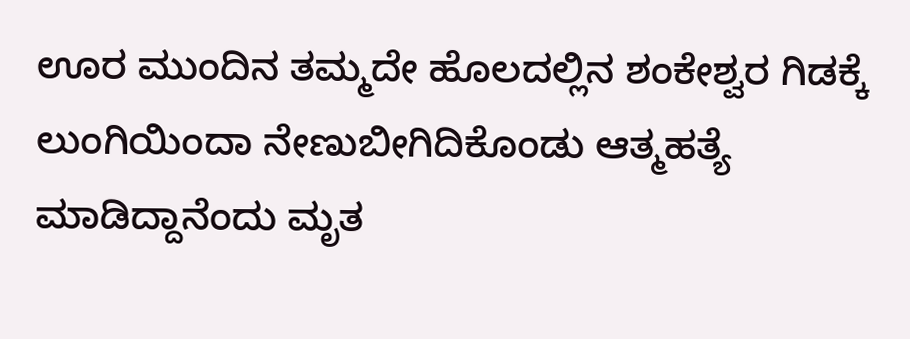ಊರ ಮುಂದಿನ ತಮ್ಮದೇ ಹೊಲದಲ್ಲಿನ ಶಂಕೇಶ್ವರ ಗಿಡಕ್ಕೆ ಲುಂಗಿಯಿಂದಾ ನೇಣುಬೀಗಿದಿಕೊಂಡು ಆತ್ಮಹತ್ಯೆ ಮಾಡಿದ್ದಾನೆಂದು ಮೃತ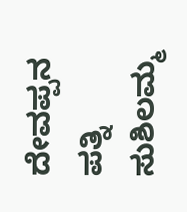ದೇವಪ್ಪನ ಪತ್ನಿ ಸುಶಿಲಮ್ಮ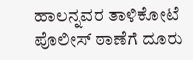ಹಾಲನ್ನವರ ತಾಳಿಕೋಟೆ ಪೊಲೀಸ್ ಠಾಣೆಗೆ ದೂರು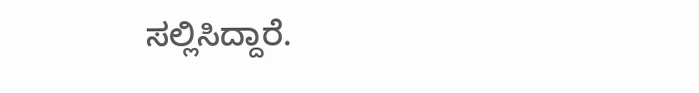ಸಲ್ಲಿಸಿದ್ದಾರೆ.